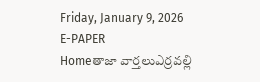Friday, January 9, 2026
E-PAPER
Homeతాజా వార్తలుఎర్ర‌వ‌ల్లి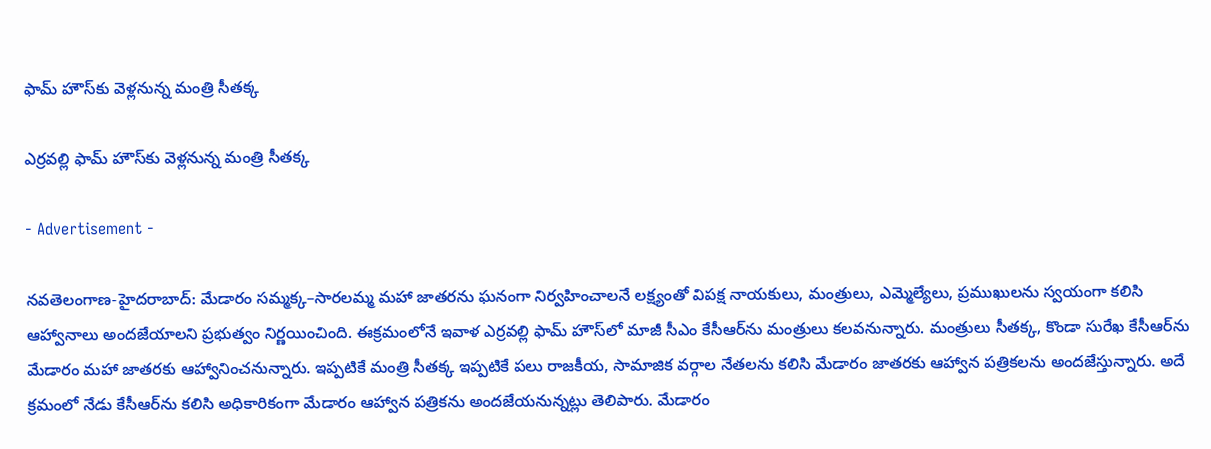ఫామ్ హౌస్‌కు వెళ్ల‌నున్న మంత్రి సీత‌క్క‌

ఎర్ర‌వ‌ల్లి ఫామ్ హౌస్‌కు వెళ్ల‌నున్న మంత్రి సీత‌క్క‌

- Advertisement -

న‌వ‌తెలంగాణ‌-హైద‌రాబాద్‌: మేడారం సమ్మక్క–సారలమ్మ మహా జాతరను ఘనంగా నిర్వహించాలనే లక్ష్యంతో విపక్ష నాయకులు, మంత్రులు, ఎమ్మెల్యేలు, ప్రముఖులను స్వయంగా కలిసి ఆహ్వానాలు అంద‌జేయాల‌ని ప్ర‌భుత్వం నిర్ణ‌యించింది. ఈక్ర‌మంలోనే ఇవాళ ఎర్రవల్లి ఫామ్ హౌస్‌లో మాజీ సీఎం కేసీఆర్‌ను మంత్రులు కలవనున్నారు. మంత్రులు సీతక్క, కొండా సురేఖ కేసీఆర్‌ను మేడారం మహా జాతరకు ఆహ్వానించనున్నారు. ఇప్ప‌టికే మంత్రి సీతక్క ఇప్పటికే పలు రాజకీయ, సామాజిక వర్గాల నేతలను కలిసి మేడారం జాతరకు ఆహ్వాన పత్రికలను అందజేస్తున్నారు. అదే క్రమంలో నేడు కేసీఆర్‌ను కలిసి అధికారికంగా మేడారం ఆహ్వాన పత్రికను అందజేయనున్నట్లు తెలిపారు. మేడారం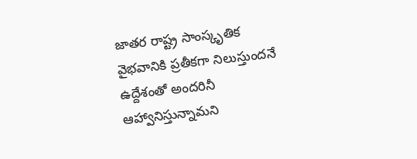జాతర రాష్ట్ర సాంస్కృతిక వైభవానికి ప్రతీకగా నిలుస్తుందనే ఉద్దేశంతో అందరినీ ఆహ్వానిస్తున్నామని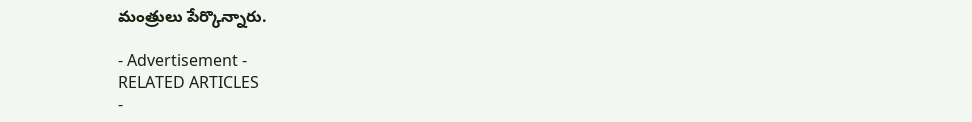మంత్రులు పేర్కొన్నారు.

- Advertisement -
RELATED ARTICLES
-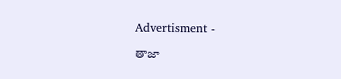Advertisment -

తాజా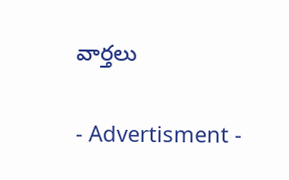వార్తలు

- Advertisment -